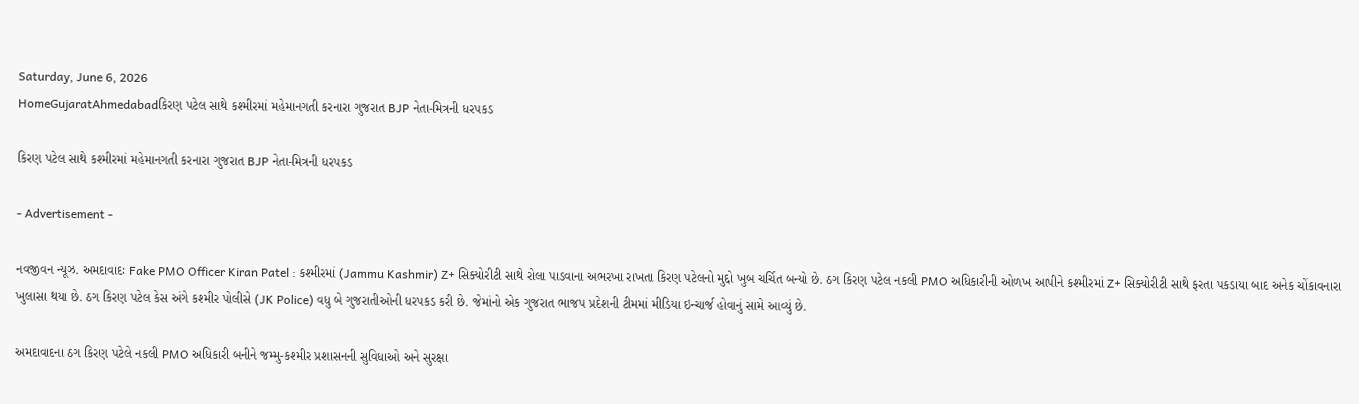Saturday, June 6, 2026
HomeGujaratAhmedabadકિરણ પટેલ સાથે કશ્મીરમાં મહેમાનગતી કરનારા ગુજરાત BJP નેતા-મિત્રની ધરપકડ

કિરણ પટેલ સાથે કશ્મીરમાં મહેમાનગતી કરનારા ગુજરાત BJP નેતા-મિત્રની ધરપકડ

- Advertisement -

નવજીવન ન્યૂઝ. અમદાવાદઃ Fake PMO Officer Kiran Patel : કશ્મીરમાં (Jammu Kashmir) Z+ સિક્યોરીટી સાથે રોલા પાડવાના અભરખા રાખતા કિરણ પટેલનો મુદ્દો ખુબ ચર્ચિત બન્યો છે. ઠગ કિરણ પટેલ નકલી PMO અધિકારીની ઓળખ આપીને કશ્મીરમાં Z+ સિક્યોરીટી સાથે ફરતા પકડાયા બાદ અનેક ચોંકાવનારા ખુલાસા થયા છે. ઠગ કિરણ પટેલ કેસ અંગે કશ્મીર પોલીસે (JK Police) વધુ બે ગુજરાતીઓની ધરપકડ કરી છે. જેમાંનો એક ગુજરાત ભાજપ પ્રદેશની ટીમમાં મીડિયા ઇન્ચાર્જ હોવાનું સામે આવ્યું છે.

અમદાવાદના ઠગ કિરણ પટેલે નકલી PMO અધિકારી બનીને જમ્મુ-કશ્મીર પ્રશાસનની સુવિધાઓ અને સુરક્ષા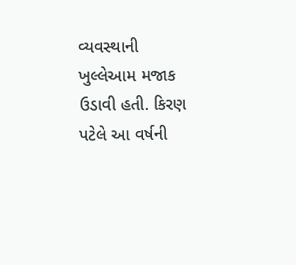વ્યવસ્થાની ખુલ્લેઆમ મજાક ઉડાવી હતી. કિરણ પટેલે આ વર્ષની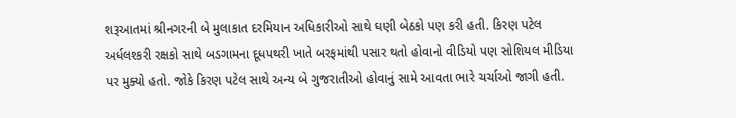શરૂઆતમાં શ્રીનગરની બે મુલાકાત દરમિયાન અધિકારીઓ સાથે ઘણી બેઠકો પણ કરી હતી. કિરણ પટેલ અર્ધલશ્કરી રક્ષકો સાથે બડગામના દૂધપથરી ખાતે બરફમાંથી પસાર થતો હોવાનો વીડિયો પણ સોશિયલ મીડિયા પર મુક્યો હતો. જોકે કિરણ પટેલ સાથે અન્ય બે ગુજરાતીઓ હોવાનું સામે આવતા ભારે ચર્ચાઓ જાગી હતી.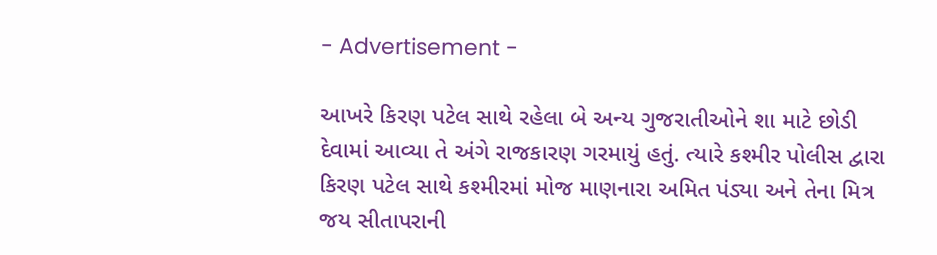- Advertisement -

આખરે કિરણ પટેલ સાથે રહેલા બે અન્ય ગુજરાતીઓને શા માટે છોડી દેવામાં આવ્યા તે અંગે રાજકારણ ગરમાયું હતું. ત્યારે કશ્મીર પોલીસ દ્વારા કિરણ પટેલ સાથે કશ્મીરમાં મોજ માણનારા અમિત પંડ્યા અને તેના મિત્ર જય સીતાપરાની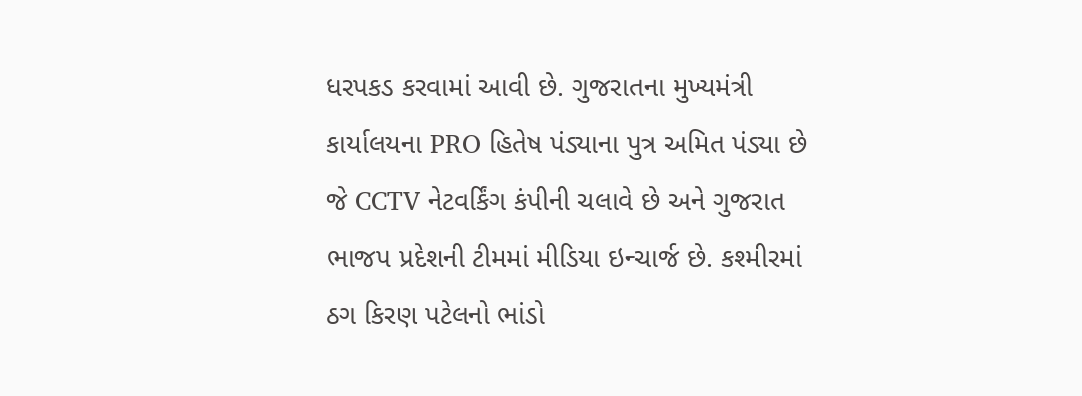ધરપકડ કરવામાં આવી છે. ગુજરાતના મુખ્યમંત્રી કાર્યાલયના PRO હિતેષ પંડ્યાના પુત્ર અમિત પંડ્યા છે જે CCTV નેટવર્કિંગ કંપીની ચલાવે છે અને ગુજરાત ભાજપ પ્રદેશની ટીમમાં મીડિયા ઇન્ચાર્જ છે. કશ્મીરમાં ઠગ કિરણ પટેલનો ભાંડો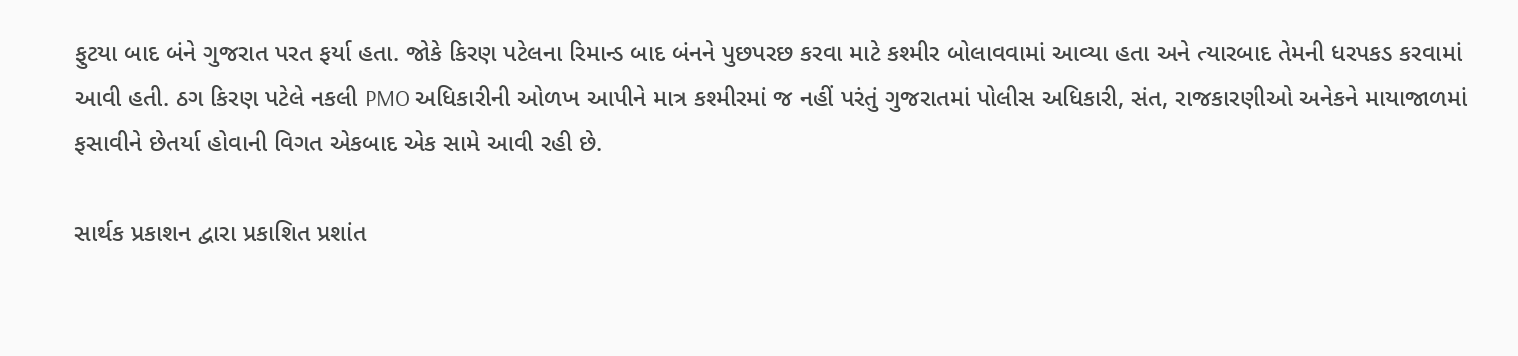ફુટયા બાદ બંને ગુજરાત પરત ફર્યા હતા. જોકે કિરણ પટેલના રિમાન્ડ બાદ બંનને પુછપરછ કરવા માટે કશ્મીર બોલાવવામાં આવ્યા હતા અને ત્યારબાદ તેમની ધરપકડ કરવામાં આવી હતી. ઠગ કિરણ પટેલે નકલી PMO અધિકારીની ઓળખ આપીને માત્ર કશ્મીરમાં જ નહીં પરંતું ગુજરાતમાં પોલીસ અધિકારી, સંત, રાજકારણીઓ અનેકને માયાજાળમાં ફસાવીને છેતર્યા હોવાની વિગત એકબાદ એક સામે આવી રહી છે.

સાર્થક પ્રકાશન દ્વારા પ્રકાશિત પ્રશાંત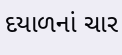દયાળનાં ચાર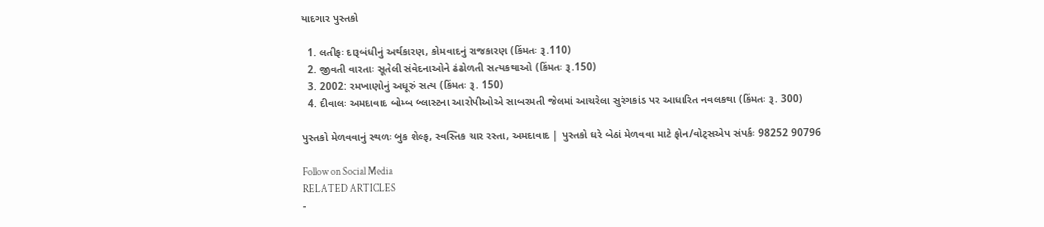યાદગાર પુસ્તકો

  1. લતીફઃ દારૂબંધીનું અર્થકારણ, કોમવાદનું રાજકારણ (કિંમતઃ રૂ.110)
  2. જીવતી વારતાઃ સૂતેલી સંવેદનાઓને ઢંઢોળતી સત્યકથાઓ (કિંમતઃ રૂ.150)
  3. 2002: રમખાણોનું અધૂરું સત્ય (કિંમતઃ રૂ. 150)
  4. દીવાલઃ અમદાવાદ બોમ્બ બ્લાસ્ટના આરોપીઓએ સાબરમતી જેલમાં આચરેલા સુરંગકાંડ પર આધારિત નવલકથા (કિંમતઃ રૂ. 300)

પુસ્તકો મેળવવાનું સ્થળઃ બુક શેલ્ફ, સ્વસ્તિક ચાર રસ્તા, અમદાવાદ | પુસ્તકો ઘરે બેઠાં મેળવવા માટે ફોન/વોટ્સએપ સંપર્કઃ 98252 90796

Follow on Social Media
RELATED ARTICLES
-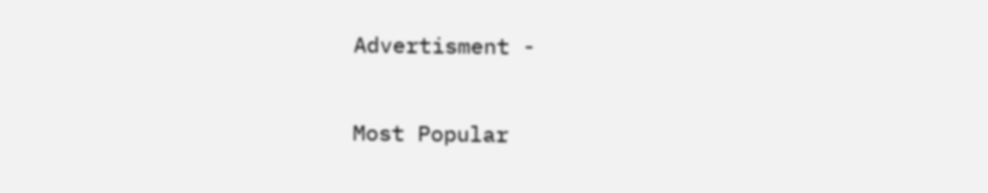Advertisment -

Most Popular